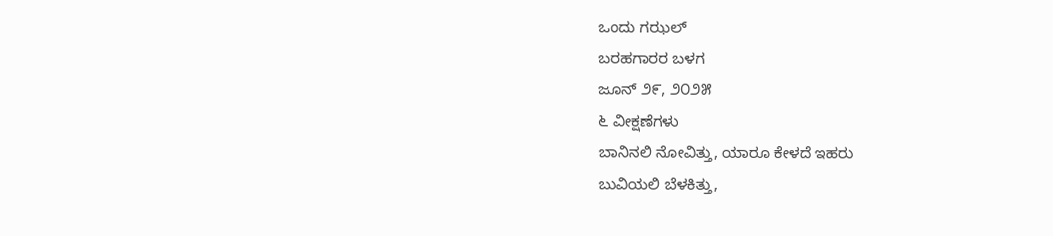ಒಂದು ಗಝಲ್
ಬರಹಗಾರರ ಬಳಗ
ಜೂನ್ ೨೯, ೨೦೨೫
೬ ವೀಕ್ಷಣೆಗಳು
ಬಾನಿನಲಿ ನೋವಿತ್ತು, ಯಾರೂ ಕೇಳದೆ ಇಹರು
ಬುವಿಯಲಿ ಬೆಳಕಿತ್ತು,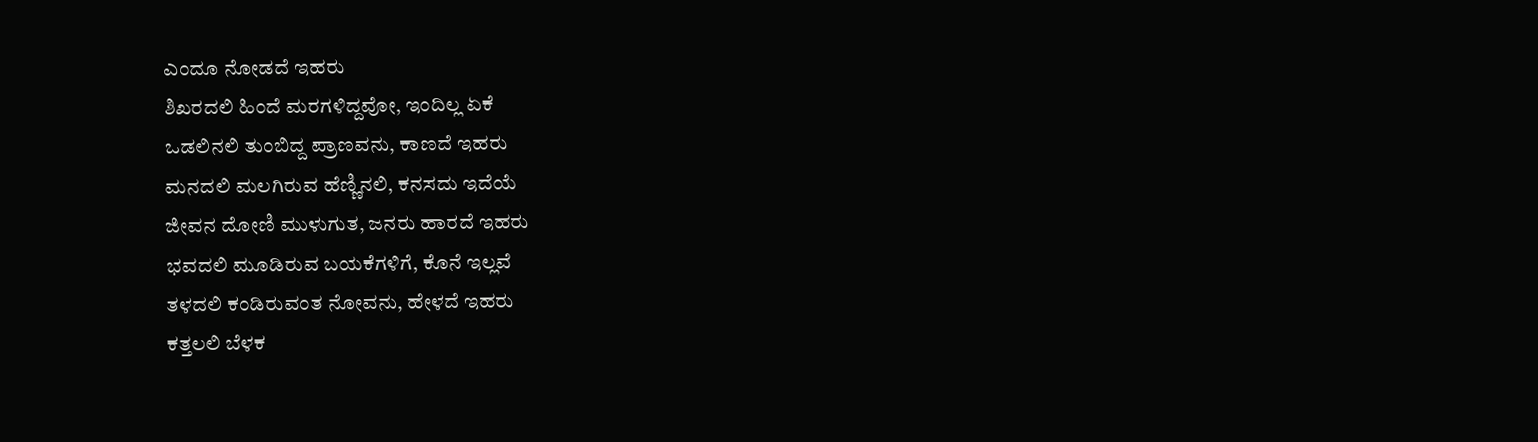ಎಂದೂ ನೋಡದೆ ಇಹರು
ಶಿಖರದಲಿ ಹಿಂದೆ ಮರಗಳಿದ್ದವೋ, ಇಂದಿಲ್ಲ ಏಕೆ
ಒಡಲಿನಲಿ ತುಂಬಿದ್ದ ಪ್ರಾಣವನು, ಕಾಣದೆ ಇಹರು
ಮನದಲಿ ಮಲಗಿರುವ ಹೆಣ್ಣಿನಲಿ, ಕನಸದು ಇದೆಯೆ
ಜೀವನ ದೋಣಿ ಮುಳುಗುತ, ಜನರು ಹಾರದೆ ಇಹರು
ಭವದಲಿ ಮೂಡಿರುವ ಬಯಕೆಗಳಿಗೆ, ಕೊನೆ ಇಲ್ಲವೆ
ತಳದಲಿ ಕಂಡಿರುವಂತ ನೋವನು, ಹೇಳದೆ ಇಹರು
ಕತ್ತಲಲಿ ಬೆಳಕ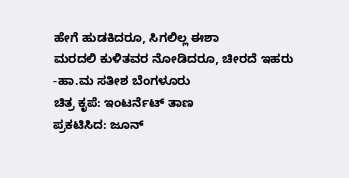ಹೇಗೆ ಹುಡಕಿದರೂ, ಸಿಗಲಿಲ್ಲ ಈಶಾ
ಮರದಲಿ ಕುಳಿತವರ ನೋಡಿದರೂ, ಚೀರದೆ ಇಹರು
-ಹಾ.ಮ ಸತೀಶ ಬೆಂಗಳೂರು
ಚಿತ್ರ ಕೃಪೆ: ಇಂಟರ್ನೆಟ್ ತಾಣ
ಪ್ರಕಟಿಸಿದ: ಜೂನ್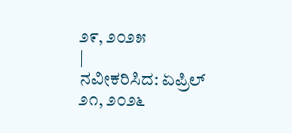೨೯, ೨೦೨೫
|
ನವೀಕರಿಸಿದ: ಏಪ್ರಿಲ್ ೨೧, ೨೦೨೬